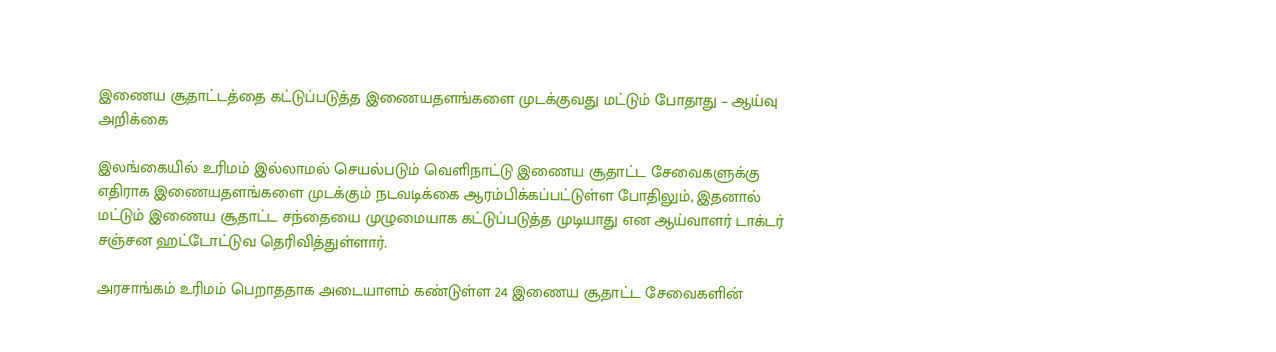இணைய சூதாட்டத்தை கட்டுப்படுத்த இணையதளங்களை முடக்குவது மட்டும் போதாது – ஆய்வு அறிக்கை

இலங்கையில் உரிமம் இல்லாமல் செயல்படும் வெளிநாட்டு இணைய சூதாட்ட சேவைகளுக்கு எதிராக இணையதளங்களை முடக்கும் நடவடிக்கை ஆரம்பிக்கப்பட்டுள்ள போதிலும், இதனால் மட்டும் இணைய சூதாட்ட சந்தையை முழுமையாக கட்டுப்படுத்த முடியாது என ஆய்வாளர் டாக்டர் சஞ்சன ஹட்டோட்டுவ தெரிவித்துள்ளார்.

அரசாங்கம் உரிமம் பெறாததாக அடையாளம் கண்டுள்ள 24 இணைய சூதாட்ட சேவைகளின்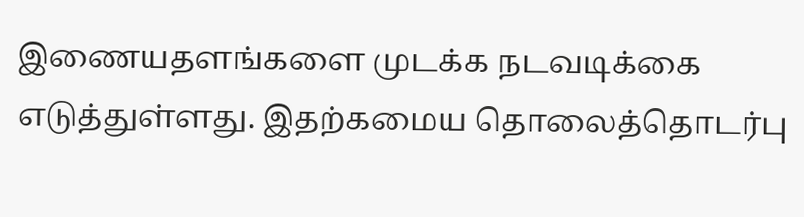இணையதளங்களை முடக்க நடவடிக்கை எடுத்துள்ளது. இதற்கமைய தொலைத்தொடர்பு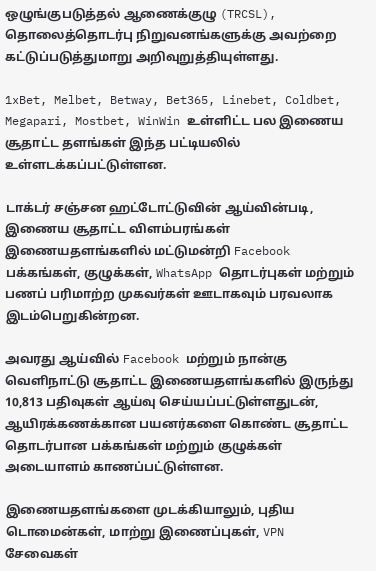ஒழுங்குபடுத்தல் ஆணைக்குழு (TRCSL), தொலைத்தொடர்பு நிறுவனங்களுக்கு அவற்றை கட்டுப்படுத்துமாறு அறிவுறுத்தியுள்ளது.

1xBet, Melbet, Betway, Bet365, Linebet, Coldbet, Megapari, Mostbet, WinWin உள்ளிட்ட பல இணைய சூதாட்ட தளங்கள் இந்த பட்டியலில் உள்ளடக்கப்பட்டுள்ளன.

டாக்டர் சஞ்சன ஹட்டோட்டுவின் ஆய்வின்படி, இணைய சூதாட்ட விளம்பரங்கள் இணையதளங்களில் மட்டுமன்றி Facebook பக்கங்கள், குழுக்கள், WhatsApp தொடர்புகள் மற்றும் பணப் பரிமாற்ற முகவர்கள் ஊடாகவும் பரவலாக இடம்பெறுகின்றன.

அவரது ஆய்வில் Facebook மற்றும் நான்கு வெளிநாட்டு சூதாட்ட இணையதளங்களில் இருந்து 10,813 பதிவுகள் ஆய்வு செய்யப்பட்டுள்ளதுடன், ஆயிரக்கணக்கான பயனர்களை கொண்ட சூதாட்ட தொடர்பான பக்கங்கள் மற்றும் குழுக்கள் அடையாளம் காணப்பட்டுள்ளன.

இணையதளங்களை முடக்கியாலும், புதிய டொமைன்கள், மாற்று இணைப்புகள், VPN சேவைகள்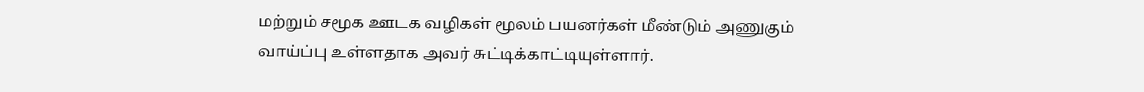மற்றும் சமூக ஊடக வழிகள் மூலம் பயனர்கள் மீண்டும் அணுகும் வாய்ப்பு உள்ளதாக அவர் சுட்டிக்காட்டியுள்ளார்.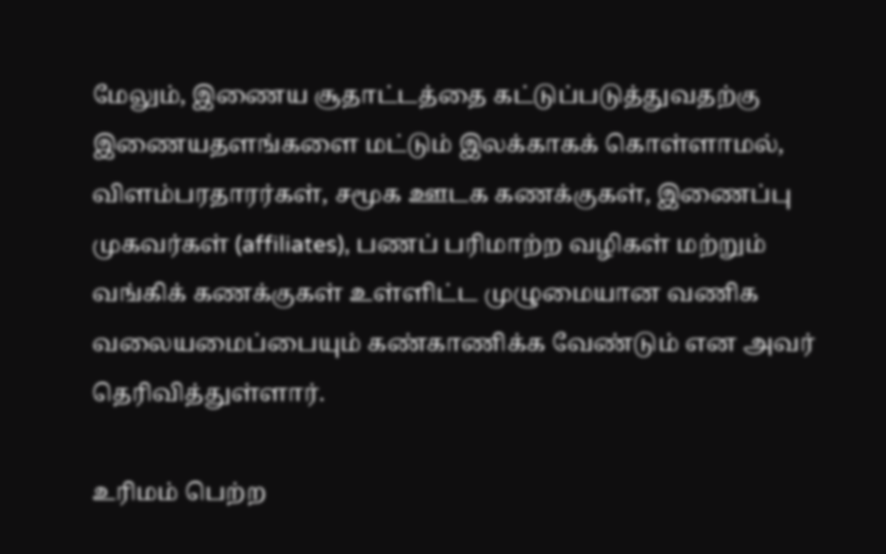மேலும், இணைய சூதாட்டத்தை கட்டுப்படுத்துவதற்கு இணையதளங்களை மட்டும் இலக்காகக் கொள்ளாமல், விளம்பரதாரர்கள், சமூக ஊடக கணக்குகள், இணைப்பு முகவர்கள் (affiliates), பணப் பரிமாற்ற வழிகள் மற்றும் வங்கிக் கணக்குகள் உள்ளிட்ட முழுமையான வணிக வலையமைப்பையும் கண்காணிக்க வேண்டும் என அவர் தெரிவித்துள்ளார்.

உரிமம் பெற்ற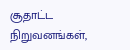சூதாட்ட நிறுவனங்கள்,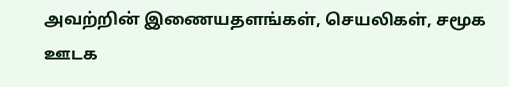அவற்றின் இணையதளங்கள், செயலிகள், சமூக ஊடக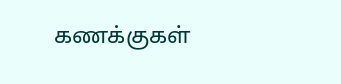கணக்குகள்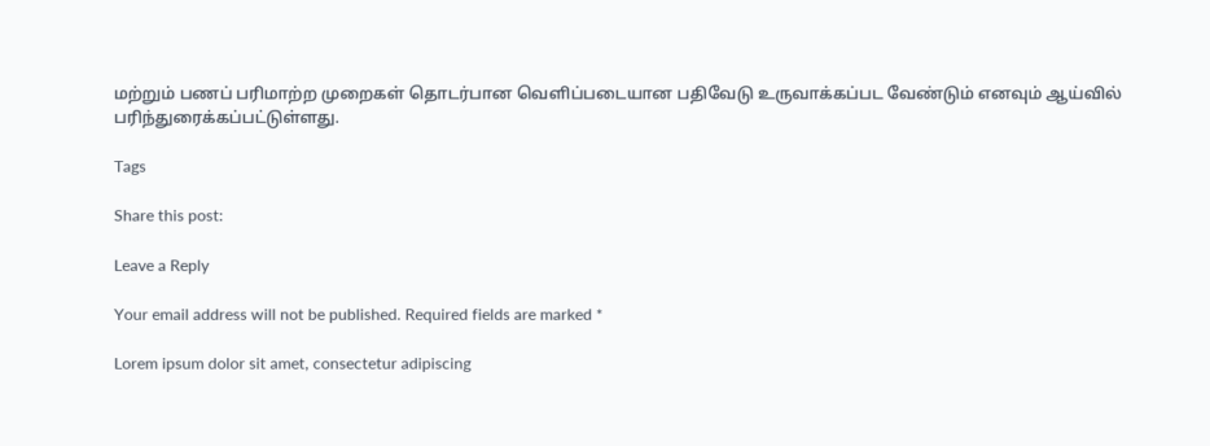மற்றும் பணப் பரிமாற்ற முறைகள் தொடர்பான வெளிப்படையான பதிவேடு உருவாக்கப்பட வேண்டும் எனவும் ஆய்வில் பரிந்துரைக்கப்பட்டுள்ளது.

Tags

Share this post:

Leave a Reply

Your email address will not be published. Required fields are marked *

Lorem ipsum dolor sit amet, consectetur adipiscing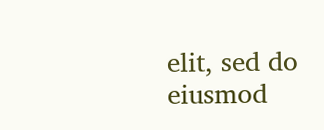elit, sed do eiusmod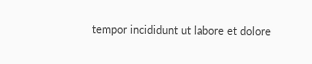tempor incididunt ut labore et dolore